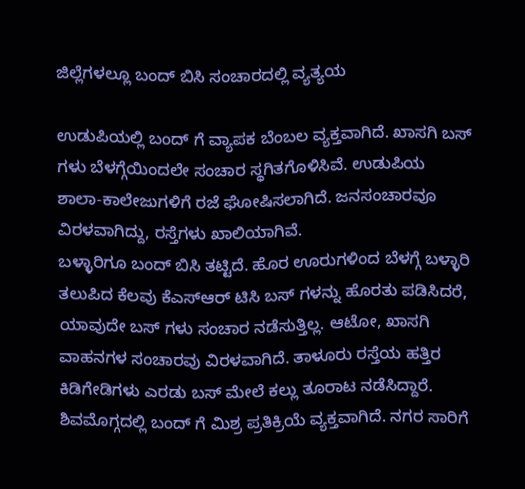ಜಿಲ್ಲೆಗಳಲ್ಲೂ ಬಂದ್ ಬಿಸಿ ಸಂಚಾರದಲ್ಲಿ ವ್ಯತ್ಯಯ

ಉಡುಪಿಯಲ್ಲಿ ಬಂದ್ ಗೆ ವ್ಯಾಪಕ ಬೆಂಬಲ ವ್ಯಕ್ತವಾಗಿದೆ. ಖಾಸಗಿ ಬಸ್ ಗಳು ಬೆಳಗ್ಗೆಯಿಂದಲೇ ಸಂಚಾರ ಸ್ಥಗಿತಗೊಳಿಸಿವೆ. ಉಡುಪಿಯ ಶಾಲಾ-ಕಾಲೇಜುಗಳಿಗೆ ರಜೆ ಘೋಷಿಸಲಾಗಿದೆ. ಜನಸಂಚಾರವೂ ವಿರಳವಾಗಿದ್ದು, ರಸ್ತೆಗಳು ಖಾಲಿಯಾಗಿವೆ.
ಬಳ್ಳಾರಿಗೂ ಬಂದ್ ಬಿಸಿ ತಟ್ಟಿದೆ. ಹೊರ ಊರುಗಳಿಂದ ಬೆಳಗ್ಗೆ ಬಳ್ಳಾರಿ ತಲುಪಿದ ಕೆಲವು ಕೆಎಸ್ಆರ್ ಟಿಸಿ ಬಸ್ ಗಳನ್ನು ಹೊರತು ಪಡಿಸಿದರೆ, ಯಾವುದೇ ಬಸ್ ಗಳು ಸಂಚಾರ ನಡೆಸುತ್ತಿಲ್ಲ. ಆಟೋ, ಖಾಸಗಿ ವಾಹನಗಳ ಸಂಚಾರವು ವಿರಳವಾಗಿದೆ. ತಾಳೂರು ರಸ್ತೆಯ ಹತ್ತಿರ ಕಿಡಿಗೇಡಿಗಳು ಎರಡು ಬಸ್ ಮೇಲೆ ಕಲ್ಲು ತೂರಾಟ ನಡೆಸಿದ್ದಾರೆ.
ಶಿವಮೊಗ್ಗದಲ್ಲಿ ಬಂದ್ ಗೆ ಮಿಶ್ರ ಪ್ರತಿಕ್ರಿಯೆ ವ್ಯಕ್ತವಾಗಿದೆ. ನಗರ ಸಾರಿಗೆ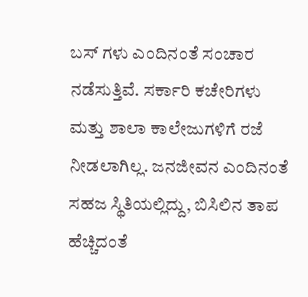ಬಸ್ ಗಳು ಎಂದಿನಂತೆ ಸಂಚಾರ ನಡೆಸುತ್ತಿವೆ. ಸರ್ಕಾರಿ ಕಚೇರಿಗಳು ಮತ್ತು ಶಾಲಾ ಕಾಲೇಜುಗಳಿಗೆ ರಜೆ ನೀಡಲಾಗಿಲ್ಲ. ಜನಜೀವನ ಎಂದಿನಂತೆ ಸಹಜ ಸ್ಥಿತಿಯಲ್ಲಿದ್ದು, ಬಿಸಿಲಿನ ತಾಪ ಹೆಚ್ಚಿದಂತೆ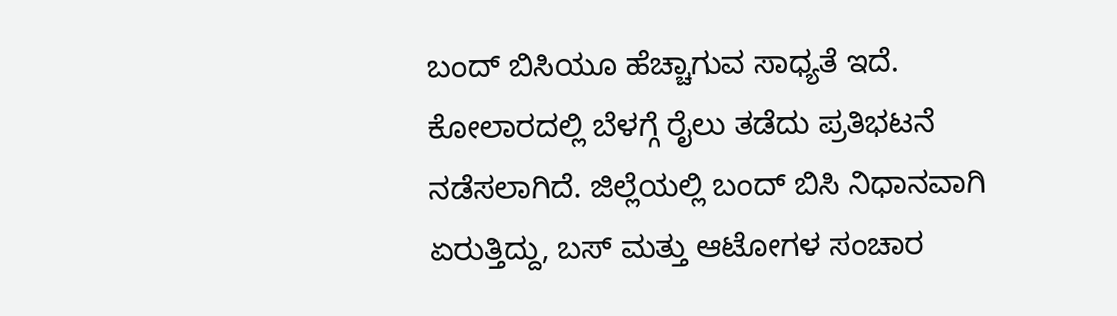ಬಂದ್ ಬಿಸಿಯೂ ಹೆಚ್ಚಾಗುವ ಸಾಧ್ಯತೆ ಇದೆ.
ಕೋಲಾರದಲ್ಲಿ ಬೆಳಗ್ಗೆ ರೈಲು ತಡೆದು ಪ್ರತಿಭಟನೆ ನಡೆಸಲಾಗಿದೆ. ಜಿಲ್ಲೆಯಲ್ಲಿ ಬಂದ್ ಬಿಸಿ ನಿಧಾನವಾಗಿ ಏರುತ್ತಿದ್ದು, ಬಸ್ ಮತ್ತು ಆಟೋಗಳ ಸಂಚಾರ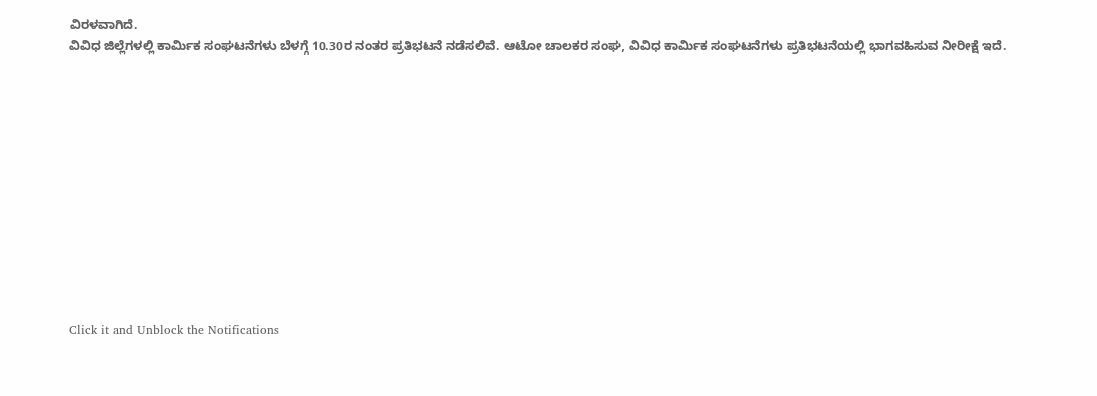ವಿರಳವಾಗಿದೆ.
ವಿವಿಧ ಜಿಲ್ಲೆಗಳಲ್ಲಿ ಕಾರ್ಮಿಕ ಸಂಘಟನೆಗಳು ಬೆಳಗ್ಗೆ 10.30ರ ನಂತರ ಪ್ರತಿಭಟನೆ ನಡೆಸಲಿವೆ. ಆಟೋ ಚಾಲಕರ ಸಂಘ, ವಿವಿಧ ಕಾರ್ಮಿಕ ಸಂಘಟನೆಗಳು ಪ್ರತಿಭಟನೆಯಲ್ಲಿ ಭಾಗವಹಿಸುವ ನೀರೀಕ್ಷೆ ಇದೆ.












Click it and Unblock the Notifications